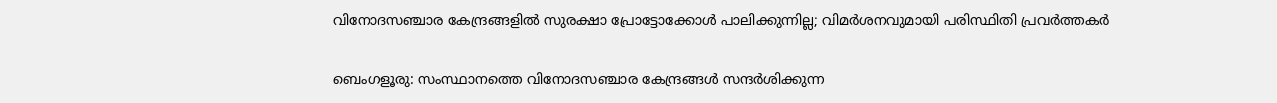വിനോദസഞ്ചാര കേന്ദ്രങ്ങളിൽ സുരക്ഷാ പ്രോട്ടോക്കോൾ പാലിക്കുന്നില്ല; വിമർശനവുമായി പരിസ്ഥിതി പ്രവർത്തകർ

ബെംഗളൂരു: സംസ്ഥാനത്തെ വിനോദസഞ്ചാര കേന്ദ്രങ്ങൾ സന്ദർശിക്കുന്ന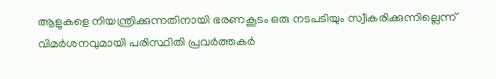ആളുകളെ നിയന്ത്രിക്കുന്നതിനായി ഭരണകൂടം ഒരു നടപടിയും സ്വീകരിക്കുന്നില്ലെന്ന് വിമർശനവുമായി പരിസ്ഥിതി പ്രവർത്തകർ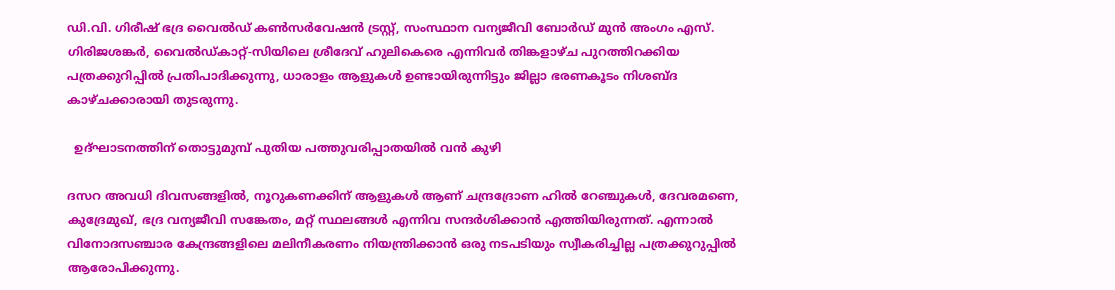ഡി.വി. ഗിരീഷ് ഭദ്ര വൈൽഡ് കൺസർവേഷൻ ട്രസ്റ്റ്, സംസ്ഥാന വന്യജീവി ബോർഡ് മുൻ അംഗം എസ്. ഗിരിജശങ്കർ, വൈൽഡ്കാറ്റ്-സിയിലെ ശ്രീദേവ് ഹുലികെരെ എന്നിവർ തിങ്കളാഴ്ച പുറത്തിറക്കിയ പത്രക്കുറിപ്പിൽ പ്രതിപാദിക്കുന്നു, ധാരാളം ആളുകൾ ഉണ്ടായിരുന്നിട്ടും ജില്ലാ ഭരണകൂടം നിശബ്ദ കാഴ്ചക്കാരായി തുടരുന്നു.

  ഉദ്ഘാടനത്തിന് തൊട്ടുമുമ്പ് പുതിയ പത്തുവരിപ്പാതയിൽ വൻ കുഴി

ദസറ അവധി ദിവസങ്ങളിൽ, നൂറുകണക്കിന് ആളുകൾ ആണ് ചന്ദ്രദ്രോണ ഹിൽ റേഞ്ചുകൾ, ദേവരമണെ, കുദ്രേമുഖ്, ഭദ്ര വന്യജീവി സങ്കേതം, മറ്റ് സ്ഥലങ്ങൾ എന്നിവ സന്ദർശിക്കാൻ എത്തിയിരുന്നത്. എന്നാൽ വിനോദസഞ്ചാര കേന്ദ്രങ്ങളിലെ മലിനീകരണം നിയന്ത്രിക്കാൻ ഒരു നടപടിയും സ്വീകരിച്ചില്ല പത്രക്കുറുപ്പിൽ ആരോപിക്കുന്നു.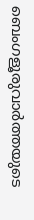ബെംഗളൂരുവാർത്തയുടെ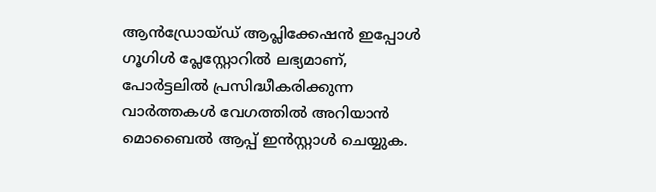ആൻഡ്രോയ്ഡ് ആപ്ലിക്കേഷൻ ഇപ്പോൾ ഗൂഗിൾ പ്ലേസ്റ്റോറിൽ ലഭ്യമാണ്, പോർട്ടലിൽ പ്രസിദ്ധീകരിക്കുന്ന വാർത്തകൾ വേഗത്തിൽ അറിയാൻ മൊബൈൽ ആപ്പ് ഇൻസ്റ്റാൾ ചെയ്യുക.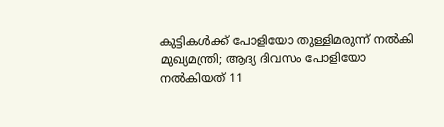കുട്ടികൾക്ക് പോളിയോ തുള്ളിമരുന്ന് നൽകി മുഖ്യമന്ത്രി; ആദ്യ ദിവസം പോളിയോ നൽകിയത് 11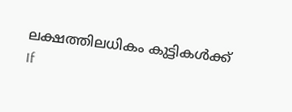ലക്ഷത്തിലധികം കുട്ടികൾക്ക്
If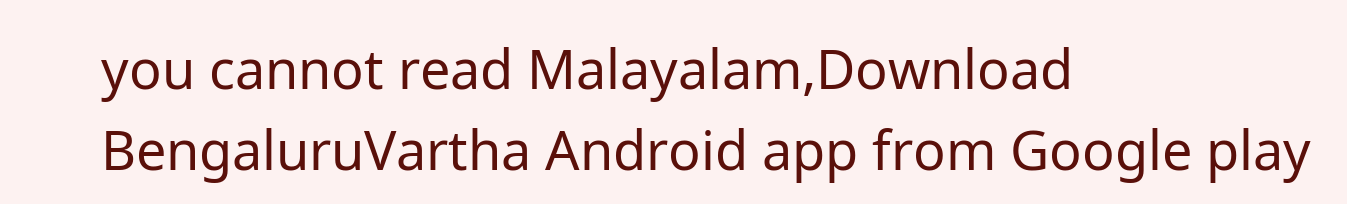you cannot read Malayalam,Download BengaluruVartha Android app from Google play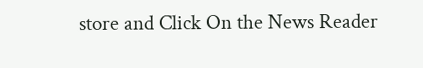store and Click On the News Reader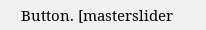Button. [masterslider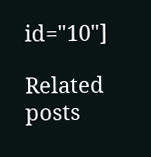id="10"]

Related posts